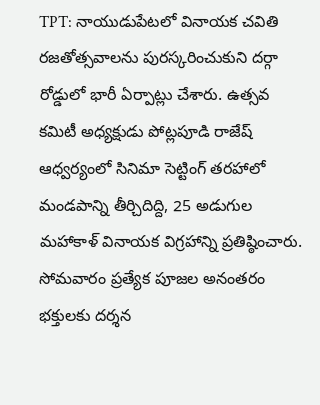TPT: నాయుడుపేటలో వినాయక చవితి రజతోత్సవాలను పురస్కరించుకుని దర్గా రోడ్డులో భారీ ఏర్పాట్లు చేశారు. ఉత్సవ కమిటీ అధ్యక్షుడు పోట్లపూడి రాజేష్ ఆధ్వర్యంలో సినిమా సెట్టింగ్ తరహాలో మండపాన్ని తీర్చిదిద్ది, 25 అడుగుల మహాకాళ్ వినాయక విగ్రహాన్ని ప్రతిష్ఠించారు. సోమవారం ప్రత్యేక పూజల అనంతరం భక్తులకు దర్శన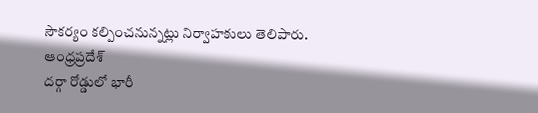సౌకర్యం కల్పించనున్నట్లు నిర్వాహకులు తెలిపారు.
ఆంధ్రప్రదేశ్
దర్గా రోడ్డులో భారీ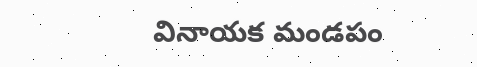వినాయక మండపం